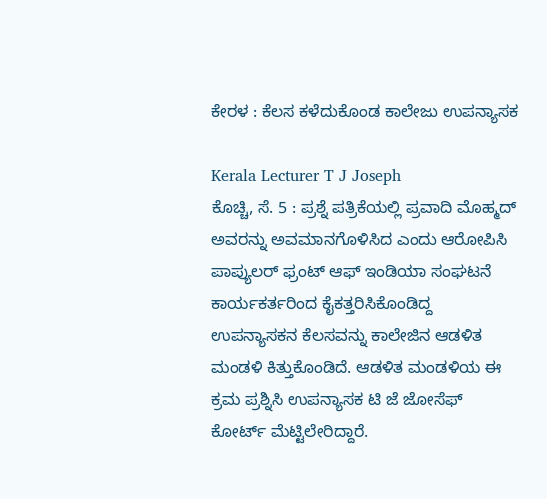ಕೇರಳ : ಕೆಲಸ ಕಳೆದುಕೊಂಡ ಕಾಲೇಜು ಉಪನ್ಯಾಸಕ

Kerala Lecturer T J Joseph
ಕೊಚ್ಚಿ, ಸೆ. 5 : ಪ್ರಶ್ನೆ ಪತ್ರಿಕೆಯಲ್ಲಿ ಪ್ರವಾದಿ ಮೊಹ್ಮದ್ ಅವರನ್ನು ಅವಮಾನಗೊಳಿಸಿದ ಎಂದು ಆರೋಪಿಸಿ ಪಾಪ್ಯುಲರ್ ಫ್ರಂಟ್ ಆಫ್ ಇಂಡಿಯಾ ಸಂಘಟನೆ ಕಾರ್ಯಕರ್ತರಿಂದ ಕೈಕತ್ತರಿಸಿಕೊಂಡಿದ್ದ ಉಪನ್ಯಾಸಕನ ಕೆಲಸವನ್ನು ಕಾಲೇಜಿನ ಆಡಳಿತ ಮಂಡಳಿ ಕಿತ್ತುಕೊಂಡಿದೆ. ಆಡಳಿತ ಮಂಡಳಿಯ ಈ ಕ್ರಮ ಪ್ರಶ್ನಿಸಿ ಉಪನ್ಯಾಸಕ ಟಿ ಜೆ ಜೋಸೆಫ್ ಕೋರ್ಟ್ ಮೆಟ್ಟಿಲೇರಿದ್ದಾರೆ.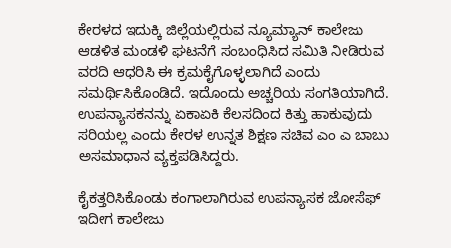ಕೇರಳದ ಇದುಕ್ಕಿ ಜಿಲ್ಲೆಯಲ್ಲಿರುವ ನ್ಯೂಮ್ಯಾನ್ ಕಾಲೇಜು ಆಡಳಿತ ಮಂಡಳಿ ಘಟನೆಗೆ ಸಂಬಂಧಿಸಿದ ಸಮಿತಿ ನೀಡಿರುವ ವರದಿ ಆಧರಿಸಿ ಈ ಕ್ರಮಕೈಗೊಳ್ಳಲಾಗಿದೆ ಎಂದು ಸಮರ್ಥಿಸಿಕೊಂಡಿದೆ. ಇದೊಂದು ಅಚ್ಚರಿಯ ಸಂಗತಿಯಾಗಿದೆ. ಉಪನ್ಯಾಸಕನನ್ನು ಏಕಾಏಕಿ ಕೆಲಸದಿಂದ ಕಿತ್ತು ಹಾಕುವುದು ಸರಿಯಲ್ಲ ಎಂದು ಕೇರಳ ಉನ್ನತ ಶಿಕ್ಷಣ ಸಚಿವ ಎಂ ಎ ಬಾಬು ಅಸಮಾಧಾನ ವ್ಯಕ್ತಪಡಿಸಿದ್ದರು.

ಕೈಕತ್ತರಿಸಿಕೊಂಡು ಕಂಗಾಲಾಗಿರುವ ಉಪನ್ಯಾಸಕ ಜೋಸೆಫ್ ಇದೀಗ ಕಾಲೇಜು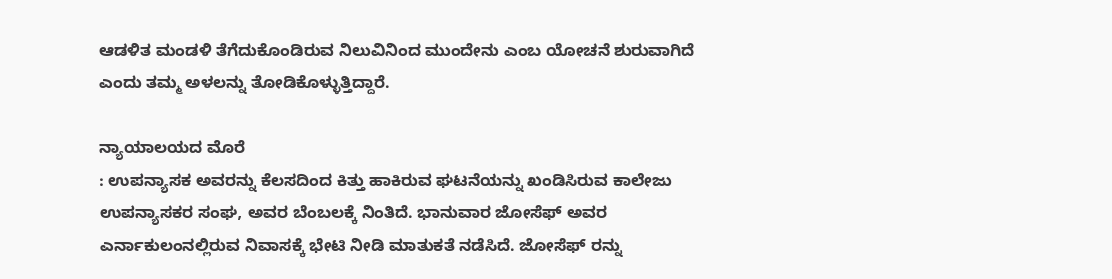ಆಡಳಿತ ಮಂಡಳಿ ತೆಗೆದುಕೊಂಡಿರುವ ನಿಲುವಿನಿಂದ ಮುಂದೇನು ಎಂಬ ಯೋಚನೆ ಶುರುವಾಗಿದೆ ಎಂದು ತಮ್ಮ ಅಳಲನ್ನು ತೋಡಿಕೊಳ್ಳುತ್ತಿದ್ದಾರೆ.

ನ್ಯಾಯಾಲಯದ ಮೊರೆ
: ಉಪನ್ಯಾಸಕ ಅವರನ್ನು ಕೆಲಸದಿಂದ ಕಿತ್ತು ಹಾಕಿರುವ ಘಟನೆಯನ್ನು ಖಂಡಿಸಿರುವ ಕಾಲೇಜು ಉಪನ್ಯಾಸಕರ ಸಂಘ, ಅವರ ಬೆಂಬಲಕ್ಕೆ ನಿಂತಿದೆ. ಭಾನುವಾರ ಜೋಸೆಫ್‌ ಅವರ ಎರ್ನಾಕುಲಂನಲ್ಲಿರುವ ನಿವಾಸಕ್ಕೆ ಭೇಟಿ ನೀಡಿ ಮಾತುಕತೆ ನಡೆಸಿದೆ. ಜೋಸೆಫ್‌ ರನ್ನು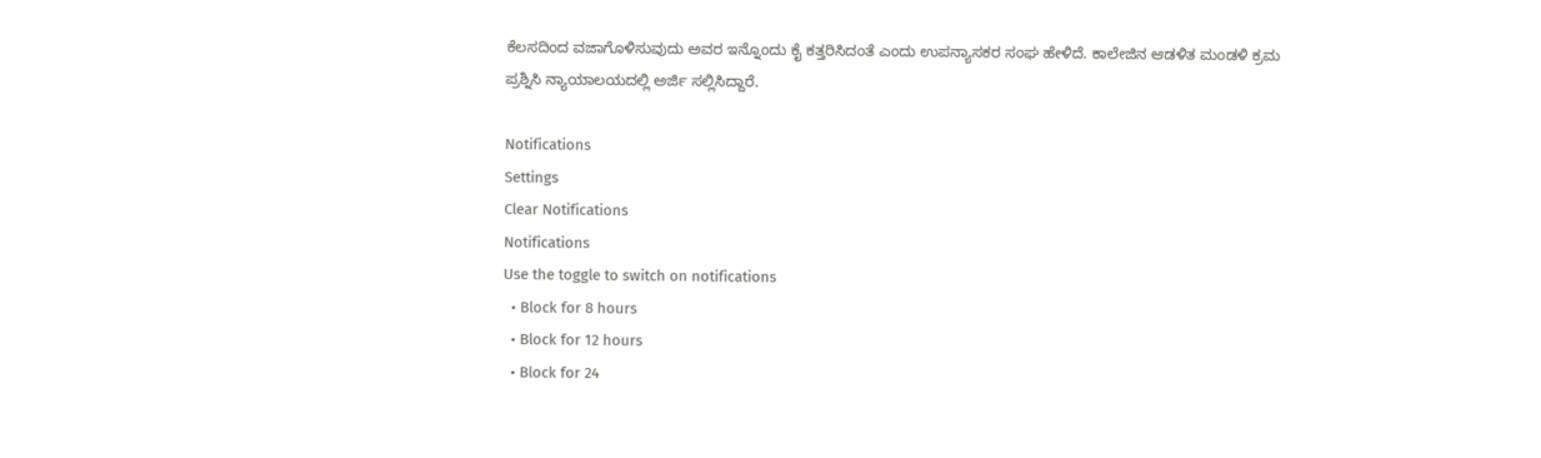ಕೆಲಸದಿಂದ ವಜಾಗೊಳಿಸುವುದು ಅವರ ಇನ್ನೊಂದು ಕೈ ಕತ್ತರಿಸಿದಂತೆ ಎಂದು ಉಪನ್ಯಾಸಕರ ಸಂಘ ಹೇಳಿದೆ. ಕಾಲೇಜಿನ ಆಡಳಿತ ಮಂಡಳಿ ಕ್ರಮ ಪ್ರಶ್ನಿಸಿ ನ್ಯಾಯಾಲಯದಲ್ಲಿ ಅರ್ಜಿ ಸಲ್ಲಿಸಿದ್ದಾರೆ.

Notifications
Settings
Clear Notifications
Notifications
Use the toggle to switch on notifications
  • Block for 8 hours
  • Block for 12 hours
  • Block for 24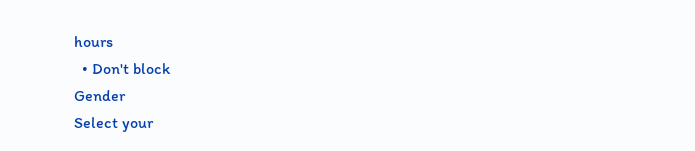hours
  • Don't block
Gender
Select your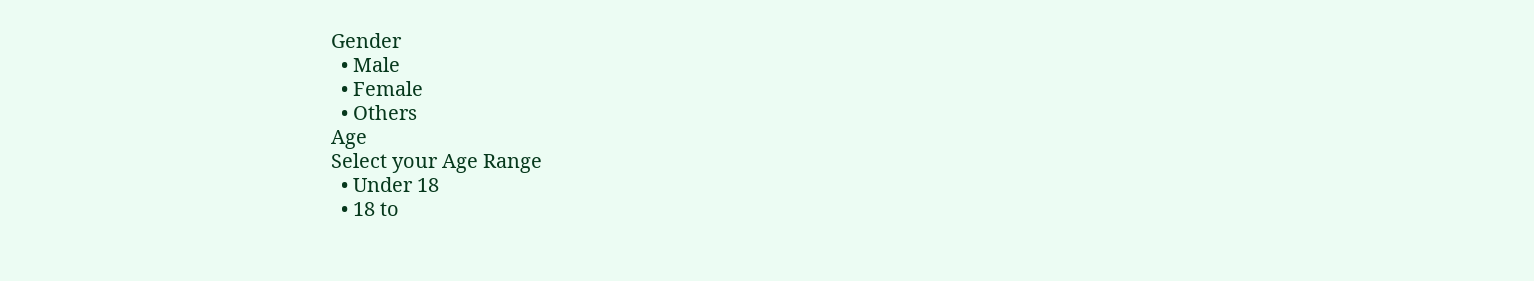Gender
  • Male
  • Female
  • Others
Age
Select your Age Range
  • Under 18
  • 18 to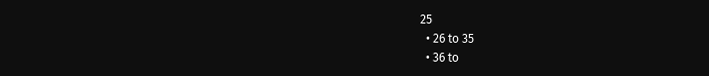25
  • 26 to 35
  • 36 to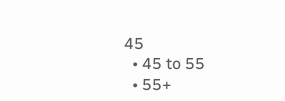45
  • 45 to 55
  • 55+